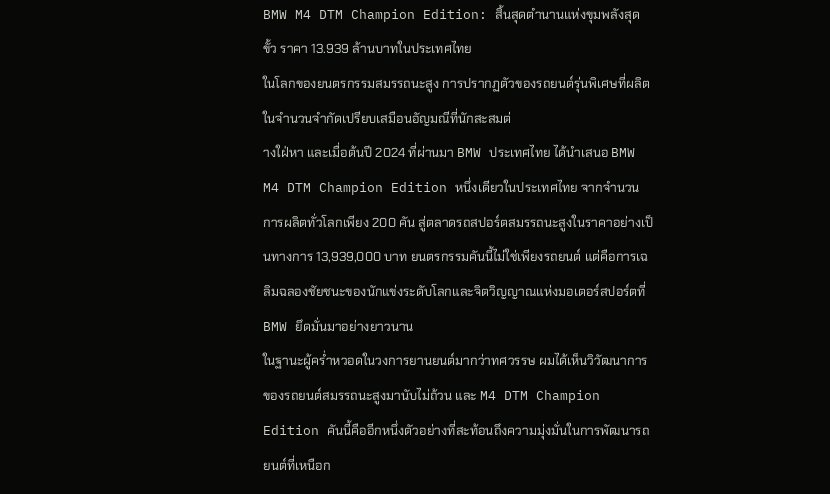BMW M4 DTM Champion Edition: สิ้นสุดตำนานแห่งขุมพลังสุดขั้ว ราคา 13.939 ล้านบาทในประเทศไทย
ในโลกของยนตรกรรมสมรรถนะสูง การปรากฏตัวของรถยนต์รุ่นพิเศษที่ผลิตในจำนวนจำกัดเปรียบเสมือนอัญมณีที่นักสะสมต่
างใฝ่หา และเมื่อต้นปี 2024 ที่ผ่านมา BMW ประเทศไทย ได้นำเสนอ BMW M4 DTM Champion Edition หนึ่งเดียวในประเทศไทย จากจำนวนการผลิตทั่วโลกเพียง 200 คัน สู่ตลาดรถสปอร์ตสมรรถนะสูงในราคาอย่างเป็นทางการ 13,939,000 บาท ยนตรกรรมคันนี้ไม่ใช่เพียงรถยนต์ แต่คือการเฉลิมฉลองชัยชนะของนักแข่งระดับโลกและจิตวิญญาณแห่งมอเตอร์สปอร์ตที่ BMW ยึดมั่นมาอย่างยาวนาน
ในฐานะผู้คร่ำหวอดในวงการยานยนต์มากว่าทศวรรษ ผมได้เห็นวิวัฒนาการของรถยนต์สมรรถนะสูงมานับไม่ถ้วน และ M4 DTM Champion Edition คันนี้คืออีกหนึ่งตัวอย่างที่สะท้อนถึงความมุ่งมั่นในการพัฒนารถยนต์ที่เหนือก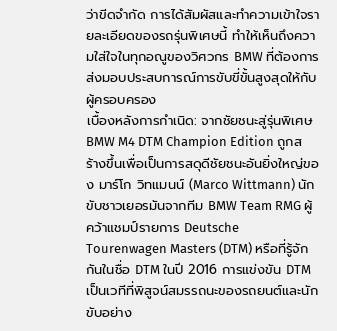ว่าขีดจำกัด การได้สัมผัสและทำความเข้าใจรายละเอียดของรถรุ่นพิเศษนี้ ทำให้เห็นถึงความใส่ใจในทุกอณูของวิศวกร BMW ที่ต้องการส่งมอบประสบการณ์การขับขี่ขั้นสูงสุดให้กับผู้ครอบครอง
เบื้องหลังการกำเนิด: จากชัยชนะสู่รุ่นพิเศษ
BMW M4 DTM Champion Edition ถูกสร้างขึ้นเพื่อเป็นการสดุดีชัยชนะอันยิ่งใหญ่ของ มาร์โก วิทแมนน์ (Marco Wittmann) นักขับชาวเยอรมันจากทีม BMW Team RMG ผู้คว้าแชมป์รายการ Deutsche Tourenwagen Masters (DTM) หรือที่รู้จักกันในชื่อ DTM ในปี 2016 การแข่งขัน DTM เป็นเวทีที่พิสูจน์สมรรถนะของรถยนต์และนักขับอย่าง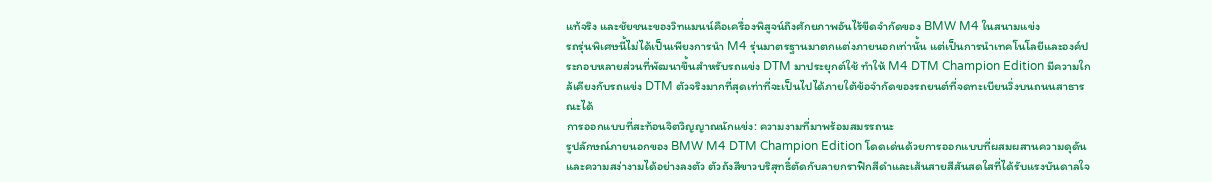แท้จริง และชัยชนะของวิทแมนน์คือเครื่องพิสูจน์ถึงศักยภาพอันไร้ขีดจำกัดของ BMW M4 ในสนามแข่ง
รถรุ่นพิเศษนี้ไม่ได้เป็นเพียงการนำ M4 รุ่นมาตรฐานมาตกแต่งภายนอกเท่านั้น แต่เป็นการนำเทคโนโลยีและองค์ประกอบหลายส่วนที่พัฒนาขึ้นสำหรับรถแข่ง DTM มาประยุกต์ใช้ ทำให้ M4 DTM Champion Edition มีความใกล้เคียงกับรถแข่ง DTM ตัวจริงมากที่สุดเท่าที่จะเป็นไปได้ภายใต้ข้อจำกัดของรถยนต์ที่จดทะเบียนวิ่งบนถนนสาธารณะได้
การออกแบบที่สะท้อนจิตวิญญาณนักแข่ง: ความงามที่มาพร้อมสมรรถนะ
รูปลักษณ์ภายนอกของ BMW M4 DTM Champion Edition โดดเด่นด้วยการออกแบบที่ผสมผสานความดุดันและความสง่างามได้อย่างลงตัว ตัวถังสีขาวบริสุทธิ์ตัดกับลายกราฟิกสีดำและเส้นสายสีสันสดใสที่ได้รับแรงบันดาลใจ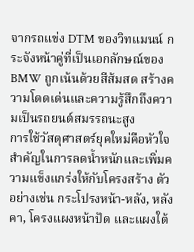จากรถแข่ง DTM ของวิทแมนน์ กระจังหน้าคู่ที่เป็นเอกลักษณ์ของ BMW ถูกเน้นด้วยสีส้มสด สร้างความโดดเด่นและความรู้สึกถึงความเป็นรถยนต์สมรรถนะสูง
การใช้วัสดุศาสตร์ยุคใหม่คือหัวใจสำคัญในการลดน้ำหนักและเพิ่มความแข็งแกร่งให้กับโครงสร้าง ตัวอย่างเช่น กระโปรงหน้า-หลัง, หลังคา, โครงแผงหน้าปัด และแผงใต้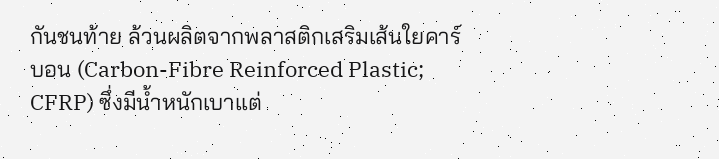กันชนท้าย ล้วนผลิตจากพลาสติกเสริมเส้นใยคาร์บอน (Carbon-Fibre Reinforced Plastic; CFRP) ซึ่งมีน้ำหนักเบาแต่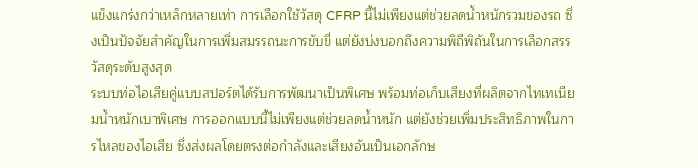แข็งแกร่งกว่าเหล็กหลายเท่า การเลือกใช้วัสดุ CFRP นี้ไม่เพียงแต่ช่วยลดน้ำหนักรวมของรถ ซึ่งเป็นปัจจัยสำคัญในการเพิ่มสมรรถนะการขับขี่ แต่ยังบ่งบอกถึงความพิถีพิถันในการเลือกสรรวัสดุระดับสูงสุด
ระบบท่อไอเสียคู่แบบสปอร์ตได้รับการพัฒนาเป็นพิเศษ พร้อมท่อเก็บเสียงที่ผลิตจากไทเทเนียมน้ำหนักเบาพิเศษ การออกแบบนี้ไม่เพียงแต่ช่วยลดน้ำหนัก แต่ยังช่วยเพิ่มประสิทธิภาพในการไหลของไอเสีย ซึ่งส่งผลโดยตรงต่อกำลังและเสียงอันเป็นเอกลักษ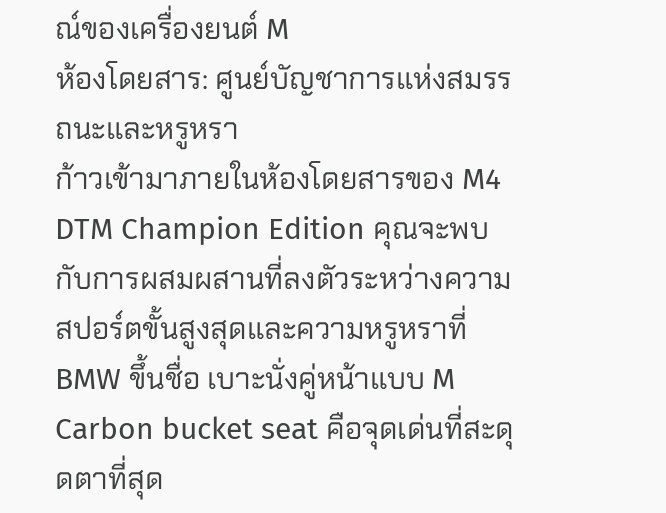ณ์ของเครื่องยนต์ M
ห้องโดยสาร: ศูนย์บัญชาการแห่งสมรรถนะและหรูหรา
ก้าวเข้ามาภายในห้องโดยสารของ M4 DTM Champion Edition คุณจะพบกับการผสมผสานที่ลงตัวระหว่างความสปอร์ตขั้นสูงสุดและความหรูหราที่ BMW ขึ้นชื่อ เบาะนั่งคู่หน้าแบบ M Carbon bucket seat คือจุดเด่นที่สะดุดตาที่สุด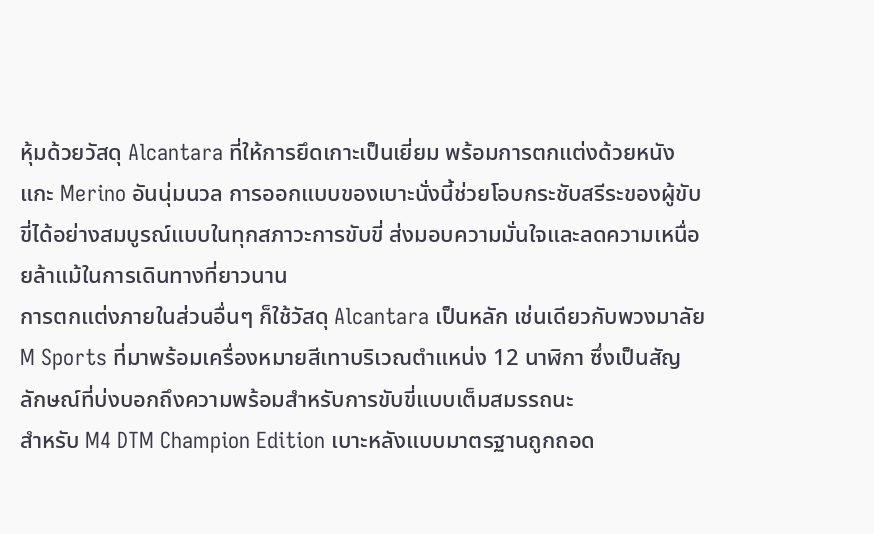หุ้มด้วยวัสดุ Alcantara ที่ให้การยึดเกาะเป็นเยี่ยม พร้อมการตกแต่งด้วยหนังแกะ Merino อันนุ่มนวล การออกแบบของเบาะนั่งนี้ช่วยโอบกระชับสรีระของผู้ขับขี่ได้อย่างสมบูรณ์แบบในทุกสภาวะการขับขี่ ส่งมอบความมั่นใจและลดความเหนื่อยล้าแม้ในการเดินทางที่ยาวนาน
การตกแต่งภายในส่วนอื่นๆ ก็ใช้วัสดุ Alcantara เป็นหลัก เช่นเดียวกับพวงมาลัย M Sports ที่มาพร้อมเครื่องหมายสีเทาบริเวณตำแหน่ง 12 นาฬิกา ซึ่งเป็นสัญลักษณ์ที่บ่งบอกถึงความพร้อมสำหรับการขับขี่แบบเต็มสมรรถนะ
สำหรับ M4 DTM Champion Edition เบาะหลังแบบมาตรฐานถูกถอด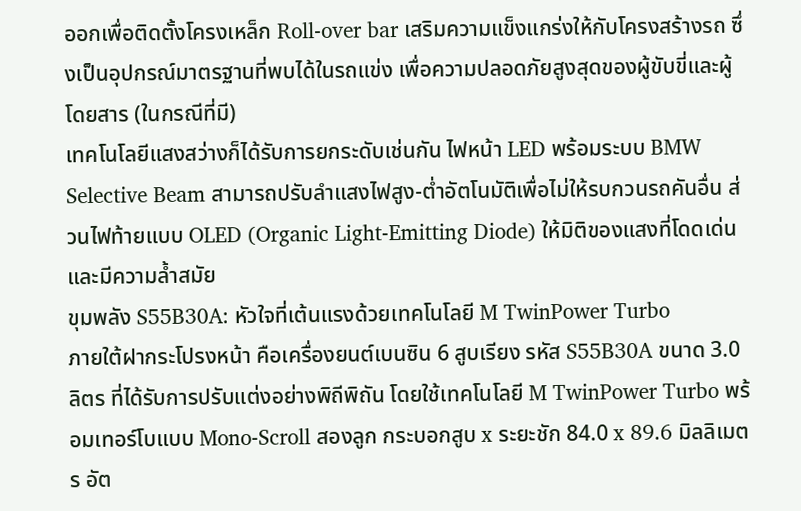ออกเพื่อติดตั้งโครงเหล็ก Roll-over bar เสริมความแข็งแกร่งให้กับโครงสร้างรถ ซึ่งเป็นอุปกรณ์มาตรฐานที่พบได้ในรถแข่ง เพื่อความปลอดภัยสูงสุดของผู้ขับขี่และผู้โดยสาร (ในกรณีที่มี)
เทคโนโลยีแสงสว่างก็ได้รับการยกระดับเช่นกัน ไฟหน้า LED พร้อมระบบ BMW Selective Beam สามารถปรับลำแสงไฟสูง-ต่ำอัตโนมัติเพื่อไม่ให้รบกวนรถคันอื่น ส่วนไฟท้ายแบบ OLED (Organic Light-Emitting Diode) ให้มิติของแสงที่โดดเด่นและมีความล้ำสมัย
ขุมพลัง S55B30A: หัวใจที่เต้นแรงด้วยเทคโนโลยี M TwinPower Turbo
ภายใต้ฝากระโปรงหน้า คือเครื่องยนต์เบนซิน 6 สูบเรียง รหัส S55B30A ขนาด 3.0 ลิตร ที่ได้รับการปรับแต่งอย่างพิถีพิถัน โดยใช้เทคโนโลยี M TwinPower Turbo พร้อมเทอร์โบแบบ Mono-Scroll สองลูก กระบอกสูบ x ระยะชัก 84.0 x 89.6 มิลลิเมตร อัต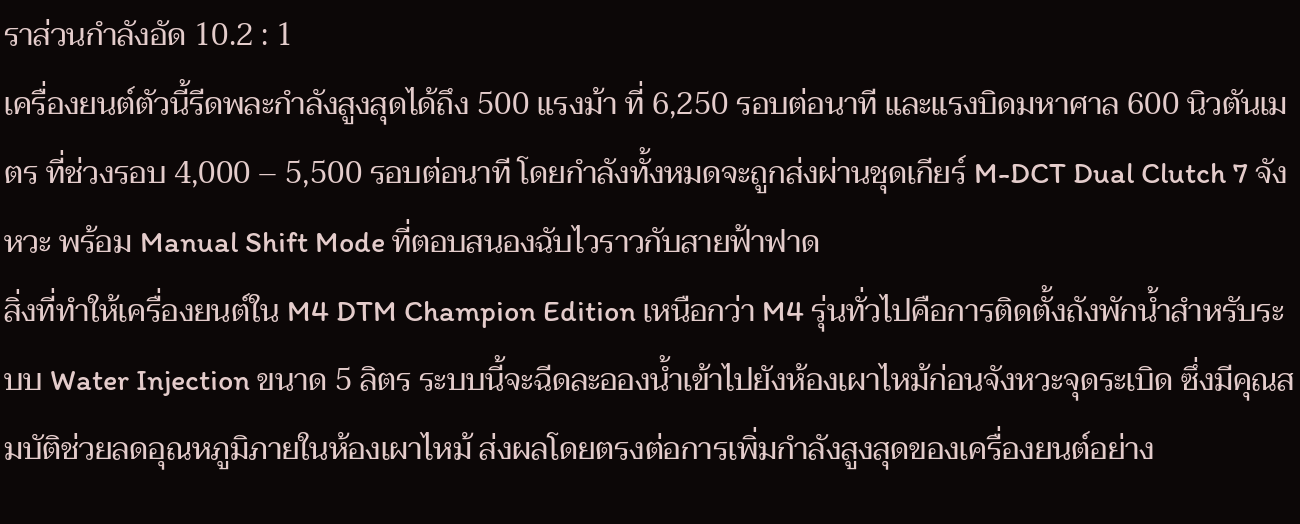ราส่วนกำลังอัด 10.2 : 1
เครื่องยนต์ตัวนี้รีดพละกำลังสูงสุดได้ถึง 500 แรงม้า ที่ 6,250 รอบต่อนาที และแรงบิดมหาศาล 600 นิวตันเมตร ที่ช่วงรอบ 4,000 – 5,500 รอบต่อนาที โดยกำลังทั้งหมดจะถูกส่งผ่านชุดเกียร์ M-DCT Dual Clutch 7 จังหวะ พร้อม Manual Shift Mode ที่ตอบสนองฉับไวราวกับสายฟ้าฟาด
สิ่งที่ทำให้เครื่องยนต์ใน M4 DTM Champion Edition เหนือกว่า M4 รุ่นทั่วไปคือการติดตั้งถังพักน้ำสำหรับระบบ Water Injection ขนาด 5 ลิตร ระบบนี้จะฉีดละอองน้ำเข้าไปยังห้องเผาไหม้ก่อนจังหวะจุดระเบิด ซึ่งมีคุณสมบัติช่วยลดอุณหภูมิภายในห้องเผาไหม้ ส่งผลโดยตรงต่อการเพิ่มกำลังสูงสุดของเครื่องยนต์อย่าง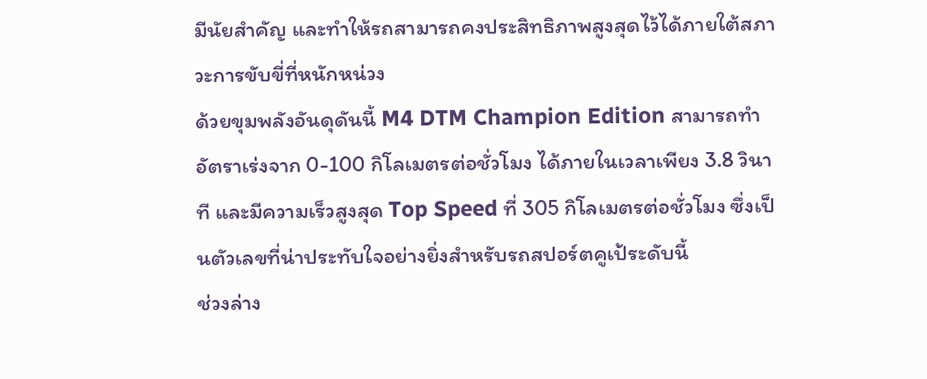มีนัยสำคัญ และทำให้รถสามารถคงประสิทธิภาพสูงสุดไว้ได้ภายใต้สภาวะการขับขี่ที่หนักหน่วง
ด้วยขุมพลังอันดุดันนี้ M4 DTM Champion Edition สามารถทำอัตราเร่งจาก 0-100 กิโลเมตรต่อชั่วโมง ได้ภายในเวลาเพียง 3.8 วินาที และมีความเร็วสูงสุด Top Speed ที่ 305 กิโลเมตรต่อชั่วโมง ซึ่งเป็นตัวเลขที่น่าประทับใจอย่างยิ่งสำหรับรถสปอร์ตคูเป้ระดับนี้
ช่วงล่าง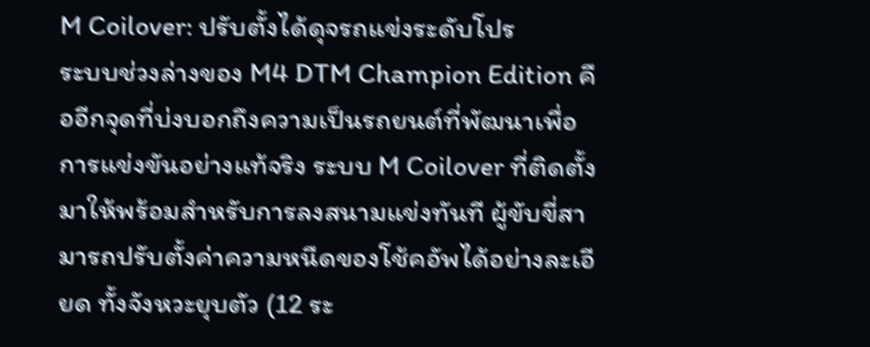M Coilover: ปรับตั้งได้ดุจรถแข่งระดับโปร
ระบบช่วงล่างของ M4 DTM Champion Edition คืออีกจุดที่บ่งบอกถึงความเป็นรถยนต์ที่พัฒนาเพื่อการแข่งขันอย่างแท้จริง ระบบ M Coilover ที่ติดตั้งมาให้พร้อมสำหรับการลงสนามแข่งทันที ผู้ขับขี่สามารถปรับตั้งค่าความหนืดของโช้คอัพได้อย่างละเอียด ทั้งจังหวะยุบตัว (12 ระ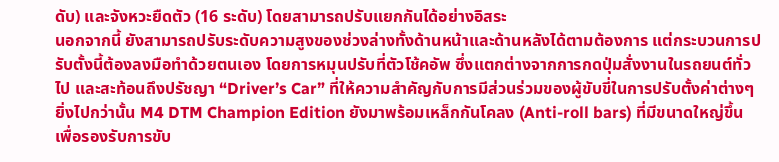ดับ) และจังหวะยืดตัว (16 ระดับ) โดยสามารถปรับแยกกันได้อย่างอิสระ
นอกจากนี้ ยังสามารถปรับระดับความสูงของช่วงล่างทั้งด้านหน้าและด้านหลังได้ตามต้องการ แต่กระบวนการปรับตั้งนี้ต้องลงมือทำด้วยตนเอง โดยการหมุนปรับที่ตัวโช้คอัพ ซึ่งแตกต่างจากการกดปุ่มสั่งงานในรถยนต์ทั่วไป และสะท้อนถึงปรัชญา “Driver’s Car” ที่ให้ความสำคัญกับการมีส่วนร่วมของผู้ขับขี่ในการปรับตั้งค่าต่างๆ
ยิ่งไปกว่านั้น M4 DTM Champion Edition ยังมาพร้อมเหล็กกันโคลง (Anti-roll bars) ที่มีขนาดใหญ่ขึ้น เพื่อรองรับการขับ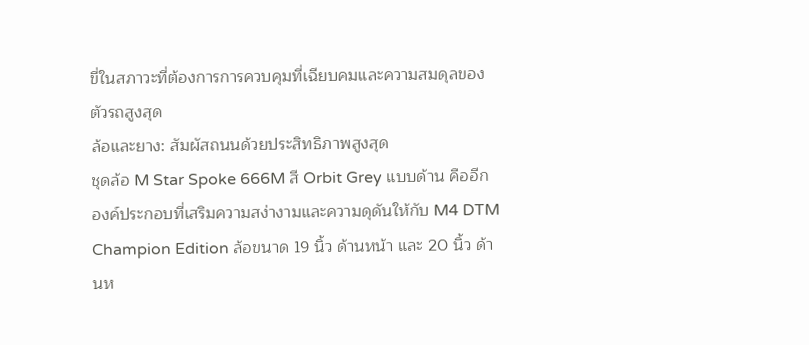ขี่ในสภาวะที่ต้องการการควบคุมที่เฉียบคมและความสมดุลของตัวรถสูงสุด
ล้อและยาง: สัมผัสถนนด้วยประสิทธิภาพสูงสุด
ชุดล้อ M Star Spoke 666M สี Orbit Grey แบบด้าน คืออีกองค์ประกอบที่เสริมความสง่างามและความดุดันให้กับ M4 DTM Champion Edition ล้อขนาด 19 นิ้ว ด้านหน้า และ 20 นิ้ว ด้านห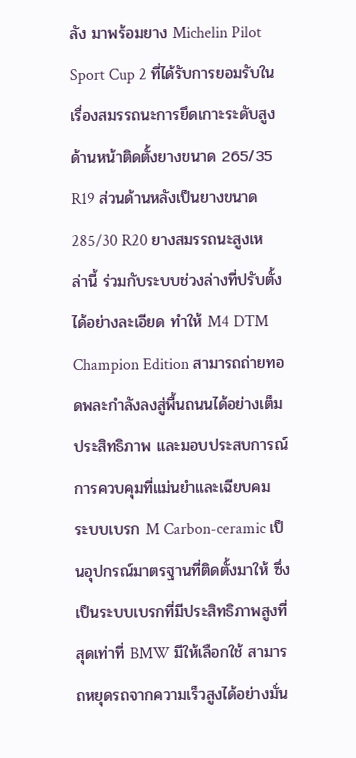ลัง มาพร้อมยาง Michelin Pilot Sport Cup 2 ที่ได้รับการยอมรับในเรื่องสมรรถนะการยึดเกาะระดับสูง
ด้านหน้าติดตั้งยางขนาด 265/35 R19 ส่วนด้านหลังเป็นยางขนาด 285/30 R20 ยางสมรรถนะสูงเหล่านี้ ร่วมกับระบบช่วงล่างที่ปรับตั้งได้อย่างละเอียด ทำให้ M4 DTM Champion Edition สามารถถ่ายทอดพละกำลังลงสู่พื้นถนนได้อย่างเต็มประสิทธิภาพ และมอบประสบการณ์การควบคุมที่แม่นยำและเฉียบคม
ระบบเบรก M Carbon-ceramic เป็นอุปกรณ์มาตรฐานที่ติดตั้งมาให้ ซึ่งเป็นระบบเบรกที่มีประสิทธิภาพสูงที่สุดเท่าที่ BMW มีให้เลือกใช้ สามารถหยุดรถจากความเร็วสูงได้อย่างมั่น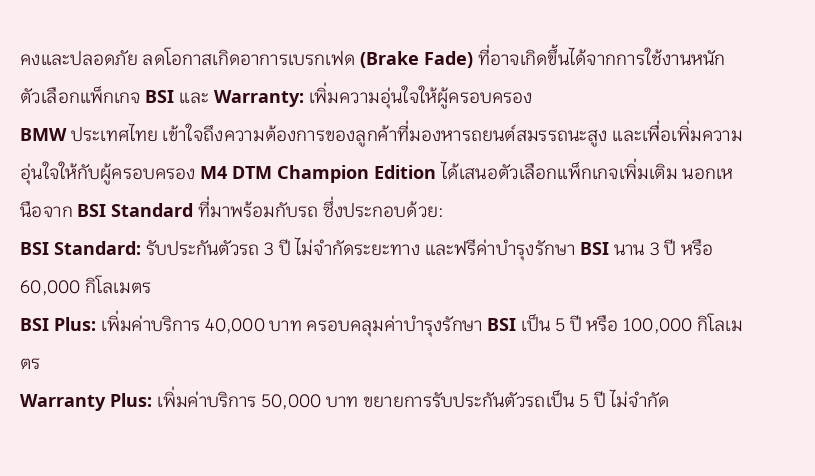คงและปลอดภัย ลดโอกาสเกิดอาการเบรกเฟด (Brake Fade) ที่อาจเกิดขึ้นได้จากการใช้งานหนัก
ตัวเลือกแพ็กเกจ BSI และ Warranty: เพิ่มความอุ่นใจให้ผู้ครอบครอง
BMW ประเทศไทย เข้าใจถึงความต้องการของลูกค้าที่มองหารถยนต์สมรรถนะสูง และเพื่อเพิ่มความอุ่นใจให้กับผู้ครอบครอง M4 DTM Champion Edition ได้เสนอตัวเลือกแพ็กเกจเพิ่มเติม นอกเหนือจาก BSI Standard ที่มาพร้อมกับรถ ซึ่งประกอบด้วย:
BSI Standard: รับประกันตัวรถ 3 ปี ไม่จำกัดระยะทาง และฟรีค่าบำรุงรักษา BSI นาน 3 ปี หรือ 60,000 กิโลเมตร
BSI Plus: เพิ่มค่าบริการ 40,000 บาท ครอบคลุมค่าบำรุงรักษา BSI เป็น 5 ปี หรือ 100,000 กิโลเมตร
Warranty Plus: เพิ่มค่าบริการ 50,000 บาท ขยายการรับประกันตัวรถเป็น 5 ปี ไม่จำกัด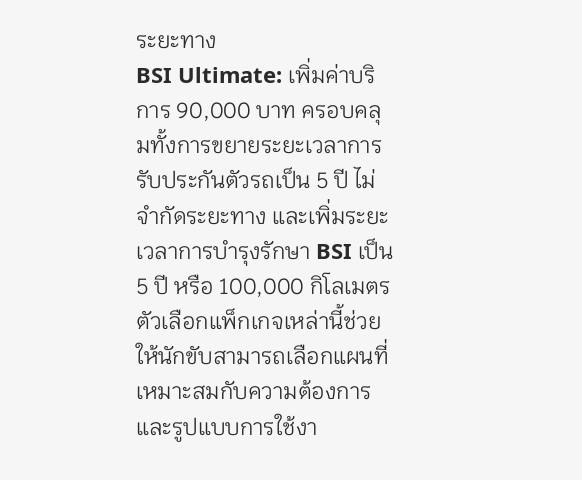ระยะทาง
BSI Ultimate: เพิ่มค่าบริการ 90,000 บาท ครอบคลุมทั้งการขยายระยะเวลาการรับประกันตัวรถเป็น 5 ปี ไม่จำกัดระยะทาง และเพิ่มระยะเวลาการบำรุงรักษา BSI เป็น 5 ปี หรือ 100,000 กิโลเมตร
ตัวเลือกแพ็กเกจเหล่านี้ช่วยให้นักขับสามารถเลือกแผนที่เหมาะสมกับความต้องการและรูปแบบการใช้งา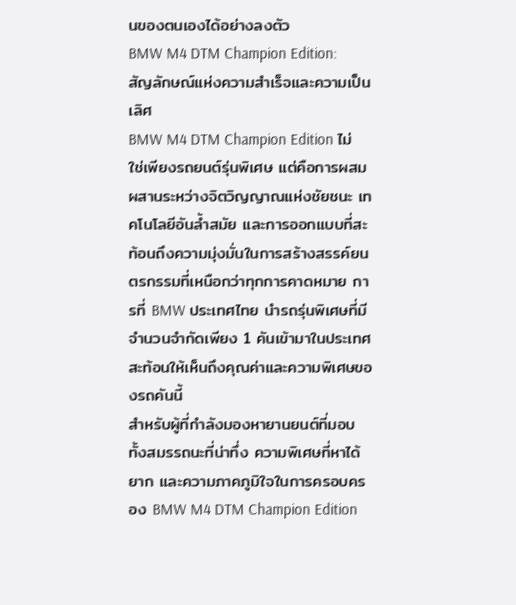นของตนเองได้อย่างลงตัว
BMW M4 DTM Champion Edition: สัญลักษณ์แห่งความสำเร็จและความเป็นเลิศ
BMW M4 DTM Champion Edition ไม่ใช่เพียงรถยนต์รุ่นพิเศษ แต่คือการผสมผสานระหว่างจิตวิญญาณแห่งชัยชนะ เทคโนโลยีอันล้ำสมัย และการออกแบบที่สะท้อนถึงความมุ่งมั่นในการสร้างสรรค์ยนตรกรรมที่เหนือกว่าทุกการคาดหมาย การที่ BMW ประเทศไทย นำรถรุ่นพิเศษที่มีจำนวนจำกัดเพียง 1 คันเข้ามาในประเทศ สะท้อนให้เห็นถึงคุณค่าและความพิเศษของรถคันนี้
สำหรับผู้ที่กำลังมองหายานยนต์ที่มอบทั้งสมรรถนะที่น่าทึ่ง ความพิเศษที่หาได้ยาก และความภาคภูมิใจในการครอบครอง BMW M4 DTM Champion Edition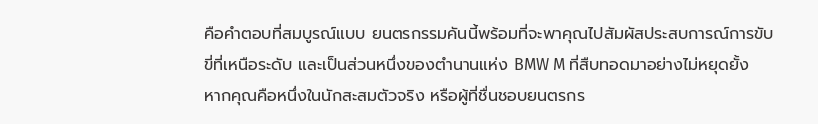คือคำตอบที่สมบูรณ์แบบ ยนตรกรรมคันนี้พร้อมที่จะพาคุณไปสัมผัสประสบการณ์การขับขี่ที่เหนือระดับ และเป็นส่วนหนึ่งของตำนานแห่ง BMW M ที่สืบทอดมาอย่างไม่หยุดยั้ง
หากคุณคือหนึ่งในนักสะสมตัวจริง หรือผู้ที่ชื่นชอบยนตรกร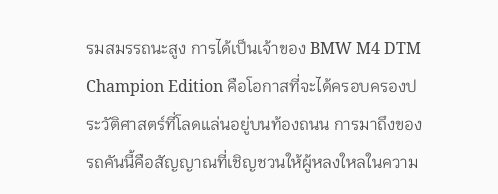รมสมรรถนะสูง การได้เป็นเจ้าของ BMW M4 DTM Champion Edition คือโอกาสที่จะได้ครอบครองประวัติศาสตร์ที่โลดแล่นอยู่บนท้องถนน การมาถึงของรถคันนี้คือสัญญาณที่เชิญชวนให้ผู้หลงใหลในความ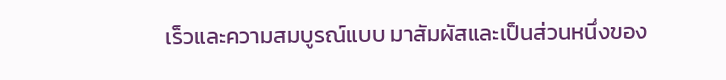เร็วและความสมบูรณ์แบบ มาสัมผัสและเป็นส่วนหนึ่งของ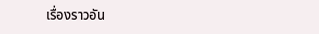เรื่องราวอัน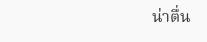น่าตื่น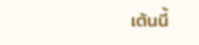เต้นนี้